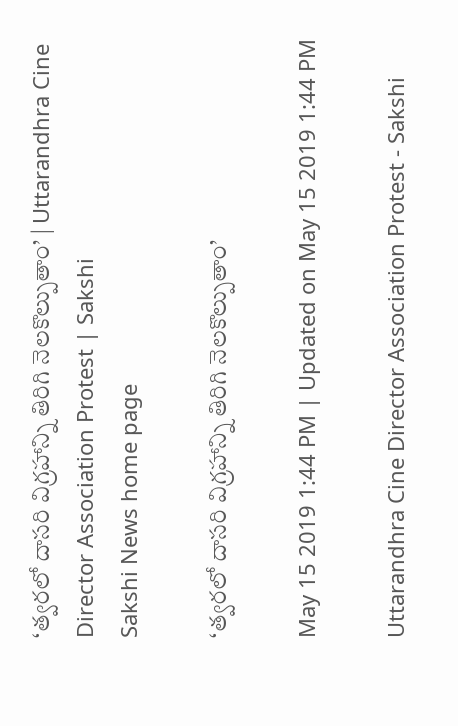‘త్వ‌ర‌లో దాసరి విగ్రహాన్ని తిరిగి నెల‌కొల్పుతాం’ | Uttarandhra Cine Director Association Protest | Sakshi
Sakshi News home page

‘త్వ‌ర‌లో దాసరి విగ్రహాన్ని తిరిగి నెల‌కొల్పుతాం’

May 15 2019 1:44 PM | Updated on May 15 2019 1:44 PM

Uttarandhra Cine Director Association Protest - Sakshi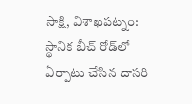సాక్షి, విశాఖపట్నం: స్థానిక బీచ్ రోడ్‌లో ఏర్పాటు చేసిన దాస‌రి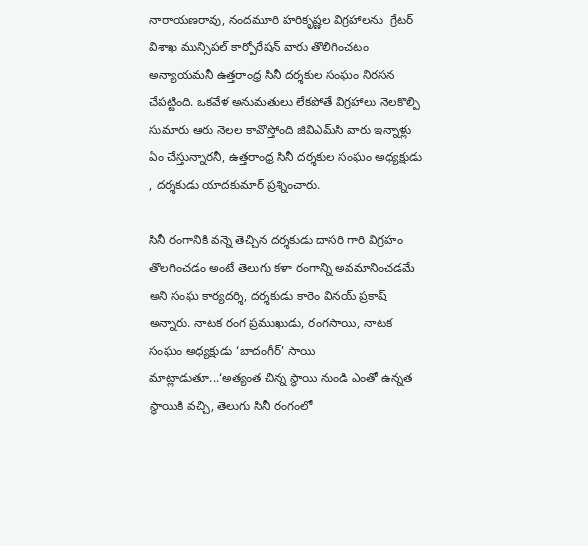నారాయ‌ణ‌రావు, నంద‌మూరి హ‌రికృష్ణ‌ల విగ్ర‌హాల‌ను  గ్రేట‌ర్ విశాఖ మున్సిప‌ల్ కార్పోరేష‌న్ వారు తొలిగించ‌టం అన్యాయ‌మ‌నీ ఉత్త‌రాంధ్ర సినీ ద‌ర్శ‌కుల సంఘం నిరసన చేపట్టింది. ఒక‌వేళ అనుమ‌తులు లేక‌పోతే విగ్ర‌హాలు నెల‌కొల్పి సుమారు ఆరు నెల‌ల కావొస్తోంది జివిఎమ్‌సి వారు ఇన్నాళ్లు ఏం చేస్తున్నారనీ, ఉత్త‌రాంధ్ర సినీ ద‌ర్శ‌కుల సంఘం అధ్య‌క్షుడు , ద‌ర్శ‌కుడు యాద‌కుమార్ ప్రశ్నించారు.

సినీ రంగానికి వ‌న్నె తెచ్చిన ద‌ర్శ‌కుడు దాస‌రి గారి విగ్ర‌హం తొల‌గించ‌డం అంటే తెలుగు క‌ళా రంగాన్ని అవ‌మానించ‌డ‌మే అని సంఘ కార్య‌ద‌ర్శి, ద‌ర్శ‌కుడు కారెం విన‌య్ ప్ర‌కాష్ అన్నారు. నాట‌క రంగ ప్ర‌ముఖుడు, రంగ‌సాయి, నాట‌క సంఘం అధ్య‌క్షుడు ‘బాదంగీర్’ సాయి మాట్లాడుతూ...‘అత్యంత చిన్న స్థాయి నుండి ఎంతో ఉన్న‌త స్థాయికి వ‌చ్చి, తెలుగు సినీ రంగంలో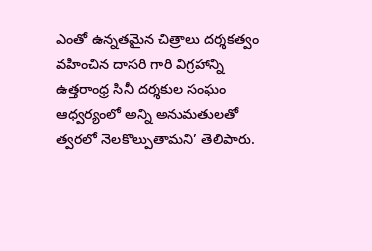ఎంతో ఉన్న‌త‌మైన చిత్రాలు ద‌ర్శ‌క‌త్వం వ‌హించిన దాస‌రి గారి విగ్ర‌హాన్ని ఉత్త‌రాంధ్ర సినీ ద‌ర్శ‌కుల సంఘం ఆధ్వ‌ర్యంలో అన్ని అనుమ‌తుల‌తో త్వ‌ర‌లో నెల‌కొల్పుతామ‌ని’ తెలిపారు.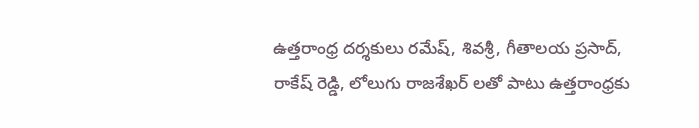ఉత్త‌రాంధ్ర ద‌ర్శ‌కులు ర‌మేష్‌, శివశ్రీ, గీతాల‌య ప్ర‌సాద్, రాకేష్ రెడ్డి, లోలుగు రాజ‌శేఖ‌ర్ ల‌తో పాటు ఉత్త‌రాంధ్ర‌కు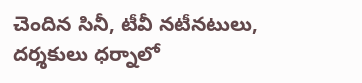చెందిన సినీ, టీవీ న‌టీన‌టులు, ద‌ర్శ‌కులు ధ‌ర్నాలో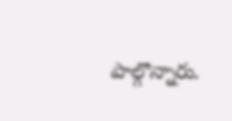పాల్గొన్నారు.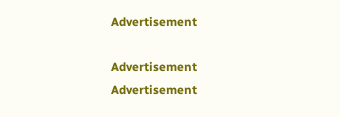Advertisement

Advertisement
Advertisement